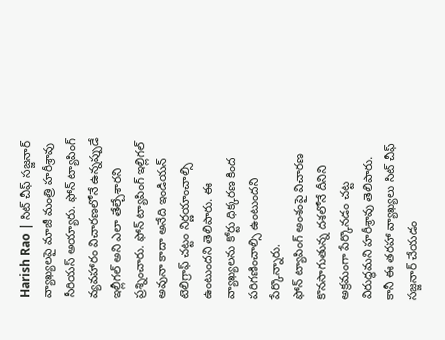Harish Rao | సిట్ చీఫ్ సజ్జనార్ వ్యాఖ్యలపై మాజీ మంత్రి హరీశ్రావు సీరియస్ అయ్యారు. ఫోన్ ట్యాపింగ్ వ్యవహారం విచారణలోనే ఉన్నప్పుడే ఇల్లీగల్ అని ఎలా తేల్చేశారని ప్రశ్నించారు. ఫోన్ ట్యాపింగ్ ఇల్లిగల్ అవునా కాదా అనేది ఇండియన్ టెలిగ్రాఫ్ చట్టం నిర్ణయాంచాల్సి ఉంటుందని తెలిపారు. ఈ వ్యాఖ్యలను కోర్టు ధిక్కరణ కింద పరిగణించాల్సి ఉంటుందని పేర్కొన్నారు.
ఫోన్ ట్యాపింగ్ అంశంపై విచారణ కొనసాగుతున్న దశలోనే దీనిని అక్రమంగా పేర్కొనడం చట్ట విరుద్ధమని హరీశ్రావు తెలిపారు. కానీ ఈ తరహా వ్యాఖ్యలు సిట్ చీఫ్ సజ్జనార్ చేయడం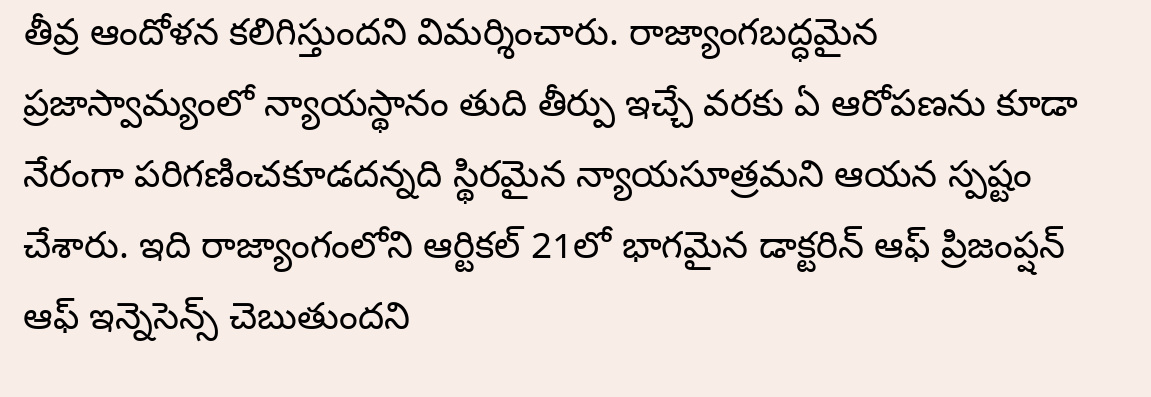తీవ్ర ఆందోళన కలిగిస్తుందని విమర్శించారు. రాజ్యాంగబద్ధమైన ప్రజాస్వామ్యంలో న్యాయస్థానం తుది తీర్పు ఇచ్చే వరకు ఏ ఆరోపణను కూడా నేరంగా పరిగణించకూడదన్నది స్థిరమైన న్యాయసూత్రమని ఆయన స్పష్టం చేశారు. ఇది రాజ్యాంగంలోని ఆర్టికల్ 21లో భాగమైన డాక్టరిన్ ఆఫ్ ప్రిజంప్షన్ ఆఫ్ ఇన్నెసెన్స్ చెబుతుందని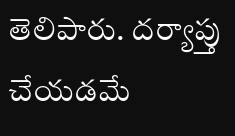తెలిపారు. దర్యాప్తు చేయడమే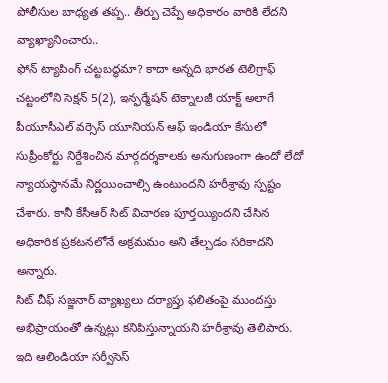పోలీసుల బాధ్యత తప్ప.. తీర్పు చెప్పే అధికారం వారికి లేదని వ్యాఖ్యానించారు..
ఫోన్ ట్యాపింగ్ చట్టబద్ధమా? కాదా అన్నది భారత టెలిగ్రాఫ్ చట్టంలోని సెక్షన్ 5(2), ఇన్ఫర్మేషన్ టెక్నాలజీ యాక్ట్ అలాగే పీయూసీఎల్ వర్సెస్ యూనియన్ ఆఫ్ ఇండియా కేసులో సుప్రీంకోర్టు నిర్దేశించిన మార్గదర్శకాలకు అనుగుణంగా ఉందో లేదో న్యాయస్థానమే నిర్ణయించాల్సి ఉంటుందని హరీశ్రావు స్పష్టం చేశారు. కానీ కేసీఆర్ సిట్ విచారణ పూర్తయ్యిందని చేసిన అధికారిక ప్రకటనలోనే అక్రమమం అని తేల్చడం సరికాదని అన్నారు.
సిట్ చీఫ్ సజ్జనార్ వ్యాఖ్యలు దర్యాప్తు ఫలితంపై ముందస్తు అభిప్రాయంతో ఉన్నట్లు కనిపిస్తున్నాయని హరీశ్రావు తెలిపారు. ఇది ఆలిండియా సర్వీసెస్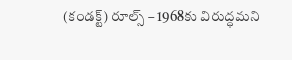(కండక్ట్) రూల్స్ – 1968కు విరుద్ధమని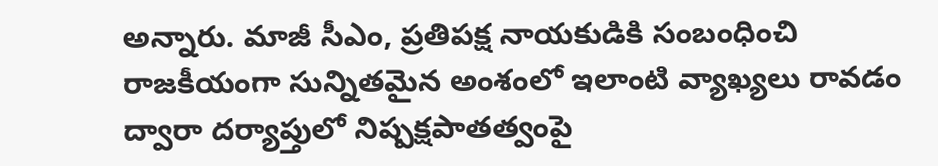అన్నారు. మాజీ సీఎం, ప్రతిపక్ష నాయకుడికి సంబంధించి రాజకీయంగా సున్నితమైన అంశంలో ఇలాంటి వ్యాఖ్యలు రావడం ద్వారా దర్యాప్తులో నిష్పక్షపాతత్వంపై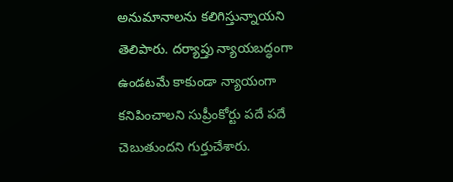అనుమానాలను కలిగిస్తున్నాయని తెలిపారు. దర్యాప్తు న్యాయబద్ధంగా ఉండటమే కాకుండా న్యాయంగా కనిపించాలని సుప్రీంకోర్టు పదే పదే చెబుతుందని గుర్తుచేశారు.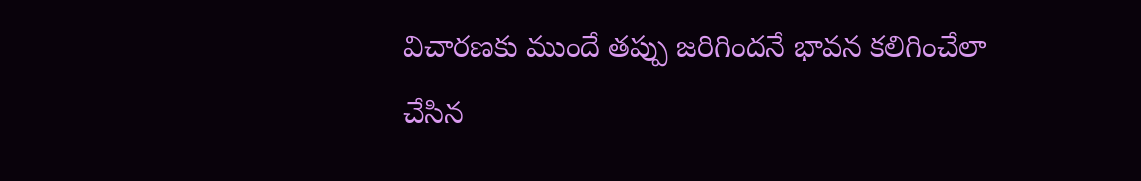విచారణకు ముందే తప్పు జరిగిందనే భావన కలిగించేలా చేసిన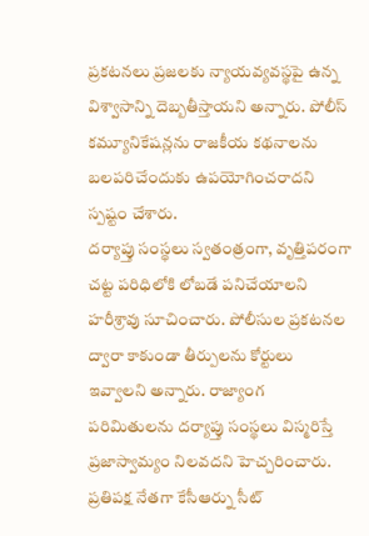ప్రకటనలు ప్రజలకు న్యాయవ్యవస్థపై ఉన్న విశ్వాసాన్ని దెబ్బతీస్తాయని అన్నారు. పోలీస్ కమ్యూనికేషన్లను రాజకీయ కథనాలను బలపరిచేందుకు ఉపయోగించరాదని స్పష్టం చేశారు.
దర్యాప్తు సంస్థలు స్వతంత్రంగా, వృత్తిపరంగా చట్ట పరిధిలోకి లోబడే పనిచేయాలని హరీశ్రావు సూచించారు. పోలీసుల ప్రకటనల ద్వారా కాకుండా తీర్పులను కోర్టులు ఇవ్వాలని అన్నారు. రాజ్యాంగ పరిమితులను దర్యాప్తు సంస్థలు విస్మరిస్తే ప్రజాస్వామ్యం నిలవదని హెచ్చరించారు. ప్రతిపక్ష నేతగా కేసీఆర్ను సీట్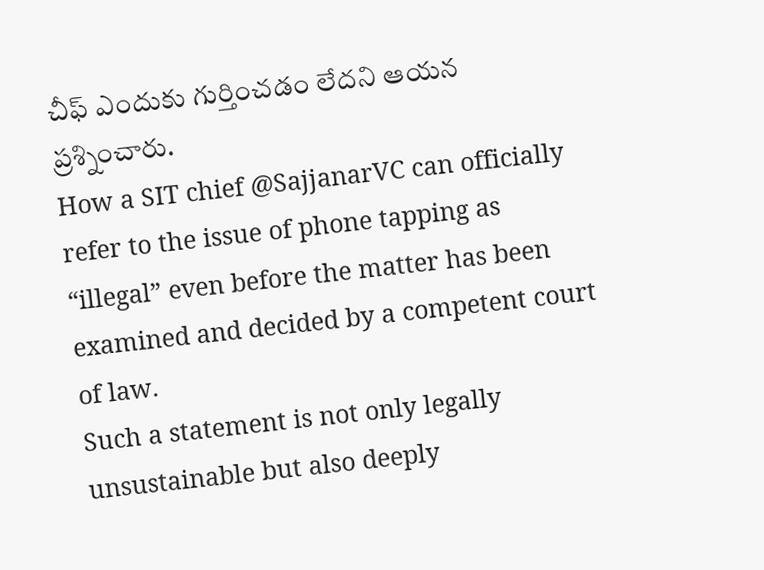చీఫ్ ఎందుకు గుర్తించడం లేదని ఆయన ప్రశ్నించారు.
How a SIT chief @SajjanarVC can officially refer to the issue of phone tapping as “illegal” even before the matter has been examined and decided by a competent court of law.
Such a statement is not only legally unsustainable but also deeply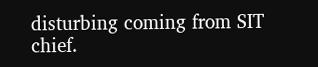disturbing coming from SIT chief.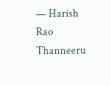— Harish Rao Thanneeru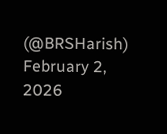(@BRSHarish) February 2, 2026